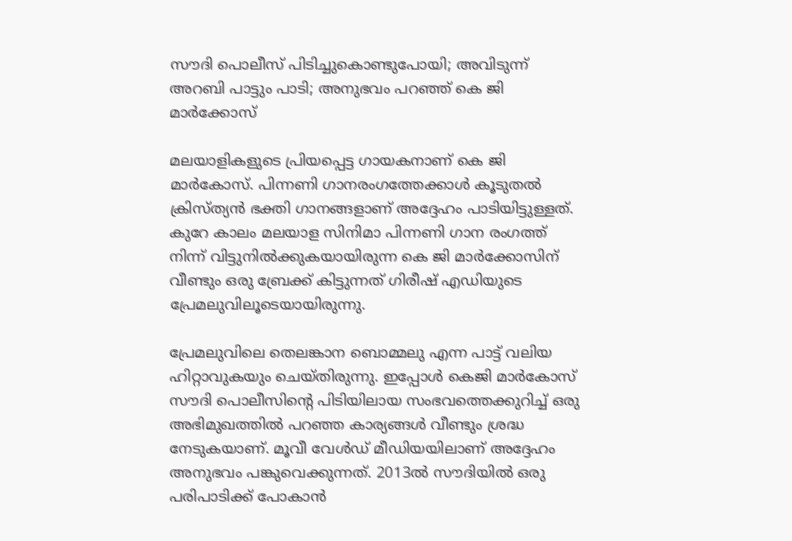സൗദി പൊലീസ് പിടിച്ചുകൊണ്ടുപോയി; അവിടുന്ന് അറബി പാട്ടും പാടി; അനുഭവം പറഞ്ഞ് കെ ജി മാര്‍ക്കോസ്

മലയാളികളുടെ പ്രിയപ്പെട്ട ഗായകനാണ് കെ ജി മാര്‍കോസ്. പിന്നണി ഗാനരംഗത്തേക്കാള്‍ കൂടുതല്‍ ക്രിസ്ത്യന്‍ ഭക്തി ഗാനങ്ങളാണ് അദ്ദേഹം പാടിയിട്ടുള്ളത്. കുറേ കാലം മലയാള സിനിമാ പിന്നണി ഗാന രംഗത്ത് നിന്ന് വിട്ടുനില്‍ക്കുകയായിരുന്ന കെ ജി മാര്‍ക്കോസിന് വീണ്ടും ഒരു ബ്രേക്ക് കിട്ടുന്നത് ഗിരീഷ് എഡിയുടെ പ്രേമലുവിലൂടെയായിരുന്നു.

പ്രേമലുവിലെ തെലങ്കാന ബൊമ്മലു എന്ന പാട്ട് വലിയ ഹിറ്റാവുകയും ചെയ്തിരുന്നു. ഇപ്പോള്‍ കെജി മാര്‍കോസ് സൗദി പൊലീസിന്റെ പിടിയിലായ സംഭവത്തെക്കുറിച്ച് ഒരു അഭിമുഖത്തില്‍ പറഞ്ഞ കാര്യങ്ങള്‍ വീണ്ടും ശ്രദ്ധ നേടുകയാണ്. മൂവീ വേള്‍ഡ് മീഡിയയിലാണ് അദ്ദേഹം അനുഭവം പങ്കുവെക്കുന്നത്. 2013ല്‍ സൗദിയില്‍ ഒരു പരിപാടിക്ക് പോകാന്‍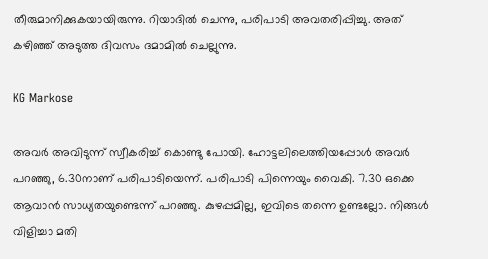തീരുമാനിക്കുകയായിരുന്നു. റിയാദില്‍ ചെന്നു, പരിപാടി അവതരിപ്പിച്ചു. അത് കഴിഞ്ഞ് അടുത്ത ദിവസം ദമാമില്‍ ചെല്ലുന്നു.

KG Markose

അവര്‍ അവിടുന്ന് സ്വീകരിച്ച് കൊണ്ടു പോയി. ഹോട്ടലിലെത്തിയപ്പോള്‍ അവര്‍ പറഞ്ഞു, 6.30നാണ് പരിപാടിയെന്ന്. പരിപാടി പിന്നെയും വൈകി. 7.30 ഒക്കെ ആവാന്‍ സാധ്യതയുണ്ടെന്ന് പറഞ്ഞു. കുഴപ്പമില്ല, ഇവിടെ തന്നെ ഉണ്ടല്ലോ. നിങ്ങള്‍ വിളിച്ചാ മതി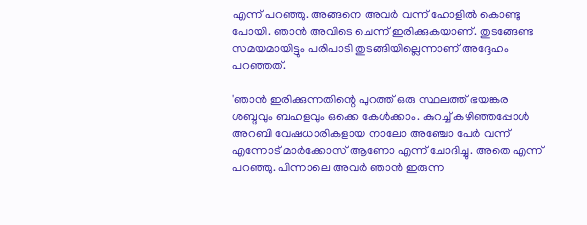എന്ന് പറഞ്ഞു. അങ്ങനെ അവര്‍ വന്ന് ഹോളില്‍ കൊണ്ടു പോയി. ഞാന്‍ അവിടെ ചെന്ന് ഇരിക്കുകയാണ്. തുടങ്ങേണ്ട സമയമായിട്ടും പരിപാടി തുടങ്ങിയില്ലെന്നാണ് അദ്ദേഹം പറഞ്ഞത്.

'ഞാന്‍ ഇരിക്കുന്നതിന്റെ പുറത്ത് ഒരു സ്ഥലത്ത് ഭയങ്കര ശബ്ദവും ബഹളവും ഒക്കെ കേള്‍ക്കാം. കുറച്ച് കഴിഞ്ഞപ്പോള്‍ അറബി വേഷധാരികളായ നാലോ അഞ്ചോ പേര്‍ വന്ന് എന്നോട് മാര്‍ക്കോസ് ആണോ എന്ന് ചോദിച്ചു. അതെ എന്ന് പറഞ്ഞു. പിന്നാലെ അവര്‍ ഞാന്‍ ഇരുന്ന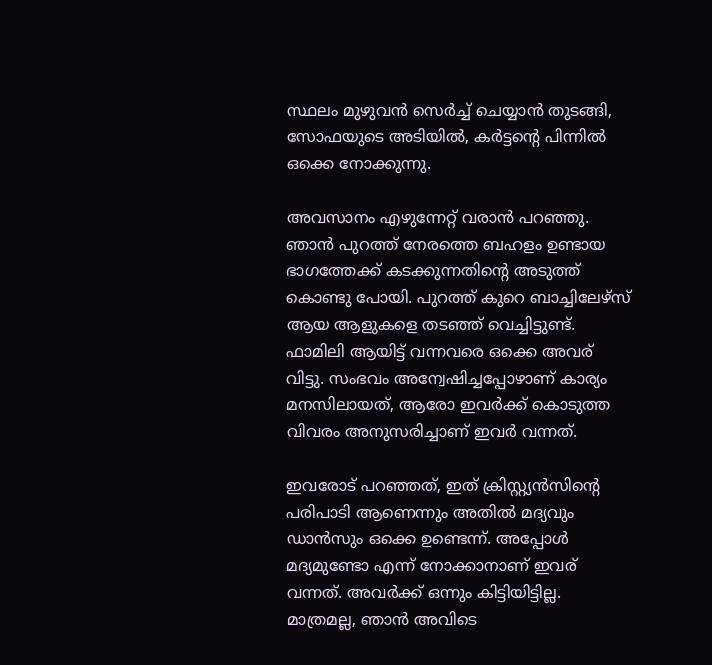സ്ഥലം മുഴുവന്‍ സെര്‍ച്ച് ചെയ്യാന്‍ തുടങ്ങി, സോഫയുടെ അടിയില്‍, കര്‍ട്ടന്റെ പിന്നില്‍ ഒക്കെ നോക്കുന്നു.

അവസാനം എഴുന്നേറ്റ് വരാന്‍ പറഞ്ഞു. ഞാന്‍ പുറത്ത് നേരത്തെ ബഹളം ഉണ്ടായ ഭാഗത്തേക്ക് കടക്കുന്നതിന്റെ അടുത്ത് കൊണ്ടു പോയി. പുറത്ത് കുറെ ബാച്ചിലേഴ്‌സ് ആയ ആളുകളെ തടഞ്ഞ് വെച്ചിട്ടുണ്ട്. ഫാമിലി ആയിട്ട് വന്നവരെ ഒക്കെ അവര് വിട്ടു. സംഭവം അന്വേഷിച്ചപ്പോഴാണ് കാര്യം മനസിലായത്, ആരോ ഇവര്‍ക്ക് കൊടുത്ത വിവരം അനുസരിച്ചാണ് ഇവര്‍ വന്നത്.

ഇവരോട് പറഞ്ഞത്, ഇത് ക്രിസ്റ്റ്യന്‍സിന്റെ പരിപാടി ആണെന്നും അതില്‍ മദ്യവും ഡാന്‍സും ഒക്കെ ഉണ്ടെന്ന്. അപ്പോള്‍ മദ്യമുണ്ടോ എന്ന് നോക്കാനാണ് ഇവര് വന്നത്. അവര്‍ക്ക് ഒന്നും കിട്ടിയിട്ടില്ല. മാത്രമല്ല, ഞാന്‍ അവിടെ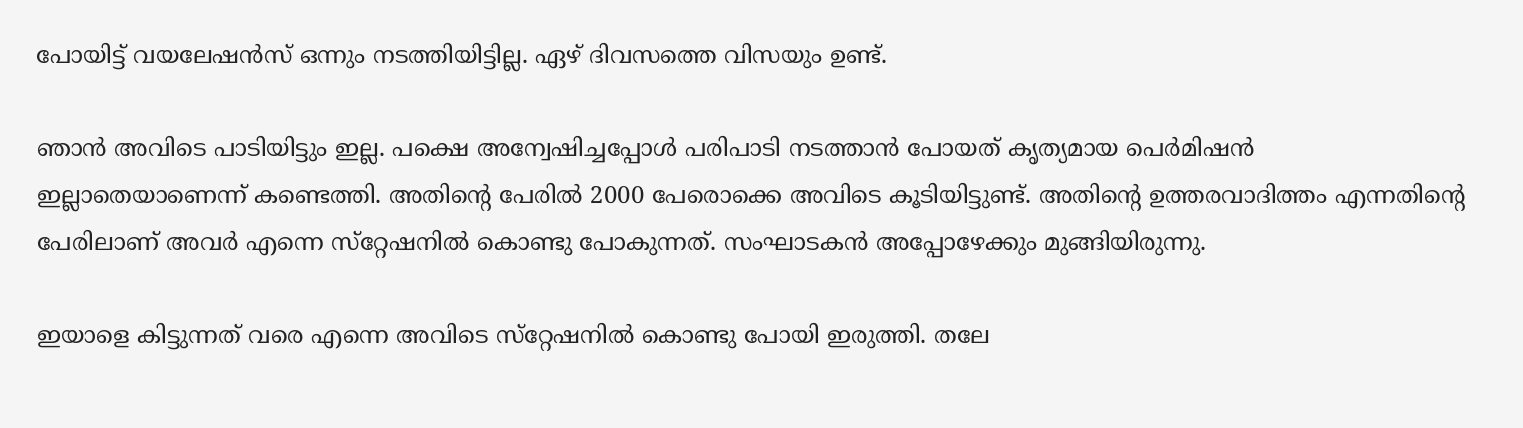പോയിട്ട് വയലേഷന്‍സ് ഒന്നും നടത്തിയിട്ടില്ല. ഏഴ് ദിവസത്തെ വിസയും ഉണ്ട്.

ഞാന്‍ അവിടെ പാടിയിട്ടും ഇല്ല. പക്ഷെ അന്വേഷിച്ചപ്പോള്‍ പരിപാടി നടത്താന്‍ പോയത് കൃത്യമായ പെര്‍മിഷന്‍ ഇല്ലാതെയാണെന്ന് കണ്ടെത്തി. അതിന്റെ പേരില്‍ 2000 പേരൊക്കെ അവിടെ കൂടിയിട്ടുണ്ട്. അതിന്റെ ഉത്തരവാദിത്തം എന്നതിന്റെ പേരിലാണ് അവര്‍ എന്നെ സ്‌റ്റേഷനില്‍ കൊണ്ടു പോകുന്നത്. സംഘാടകന്‍ അപ്പോഴേക്കും മുങ്ങിയിരുന്നു.

ഇയാളെ കിട്ടുന്നത് വരെ എന്നെ അവിടെ സ്‌റ്റേഷനില്‍ കൊണ്ടു പോയി ഇരുത്തി. തലേ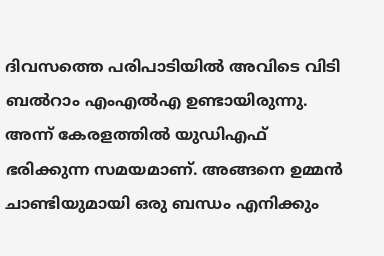ദിവസത്തെ പരിപാടിയില്‍ അവിടെ വിടി ബല്‍റാം എംഎല്‍എ ഉണ്ടായിരുന്നു. അന്ന് കേരളത്തില്‍ യുഡിഎഫ് ഭരിക്കുന്ന സമയമാണ്. അങ്ങനെ ഉമ്മന്‍ ചാണ്ടിയുമായി ഒരു ബന്ധം എനിക്കും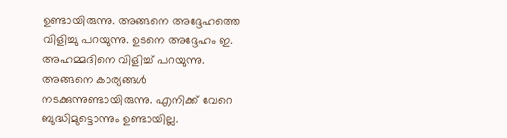ഉണ്ടായിരുന്നു. അങ്ങനെ അദ്ദേഹത്തെ വിളിച്ചു പറയുന്നു. ഉടനെ അദ്ദേഹം ഇ. അഹമ്മദിനെ വിളിച്ച് പറയുന്നു. അങ്ങനെ കാര്യങ്ങള്‍ നടക്കുന്നുണ്ടായിരുന്നു. എനിക്ക് വേറെ ബുദ്ധിമുട്ടൊന്നും ഉണ്ടായില്ല.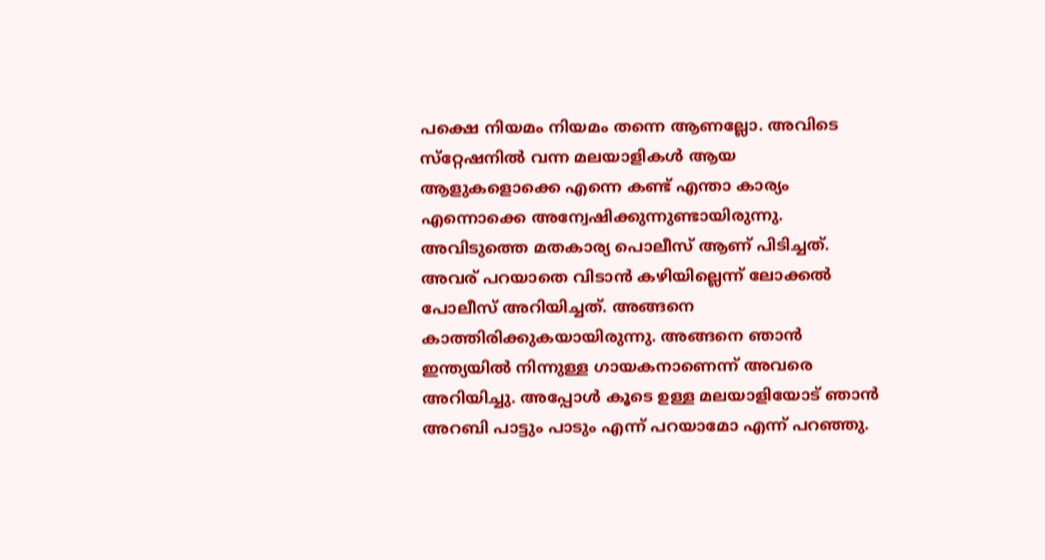പക്ഷെ നിയമം നിയമം തന്നെ ആണല്ലോ. അവിടെ സ്‌റ്റേഷനില്‍ വന്ന മലയാളികള്‍ ആയ ആളുകളൊക്കെ എന്നെ കണ്ട് എന്താ കാര്യം എന്നൊക്കെ അന്വേഷിക്കുന്നുണ്ടായിരുന്നു. അവിടുത്തെ മതകാര്യ പൊലീസ് ആണ് പിടിച്ചത്. അവര് പറയാതെ വിടാന്‍ കഴിയില്ലെന്ന് ലോക്കല്‍ പോലീസ് അറിയിച്ചത്. അങ്ങനെ കാത്തിരിക്കുകയായിരുന്നു. അങ്ങനെ ഞാന്‍ ഇന്ത്യയില്‍ നിന്നുള്ള ഗായകനാണെന്ന് അവരെ അറിയിച്ചു. അപ്പോള്‍ കൂടെ ഉള്ള മലയാളിയോട് ഞാന്‍ അറബി പാട്ടും പാടും എന്ന് പറയാമോ എന്ന് പറഞ്ഞു.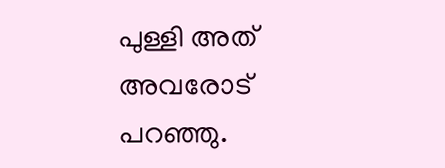പുള്ളി അത് അവരോട് പറഞ്ഞു.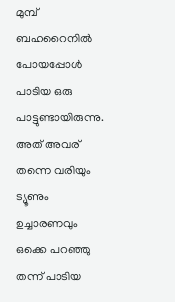മുമ്പ് ബഹറൈനില്‍ പോയപ്പോള്‍ പാടിയ ഒരു പാട്ടുണ്ടായിരുന്നു. അത് അവര് തന്നെ വരിയും ട്യൂണും ഉച്ചാരണവും ഒക്കെ പറഞ്ഞു തന്ന് പാടിയ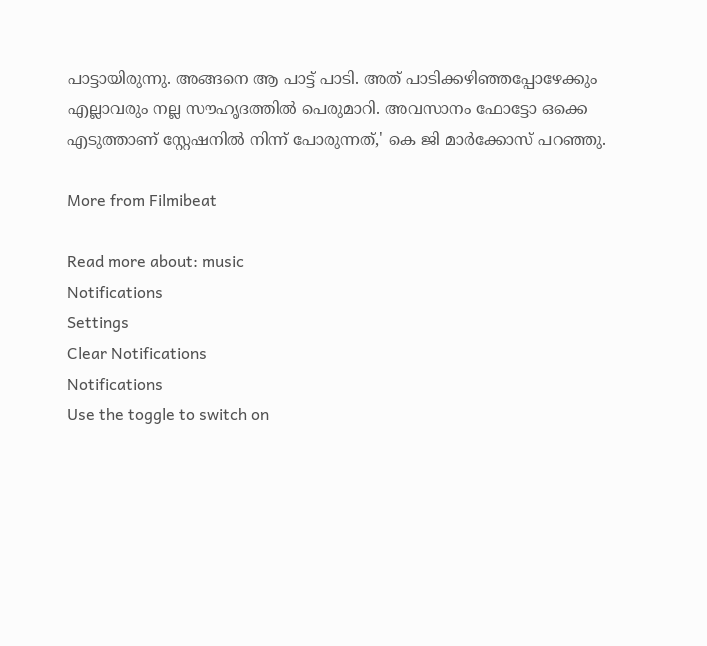പാട്ടായിരുന്നു. അങ്ങനെ ആ പാട്ട് പാടി. അത് പാടിക്കഴിഞ്ഞപ്പോഴേക്കും എല്ലാവരും നല്ല സൗഹൃദത്തില്‍ പെരുമാറി. അവസാനം ഫോട്ടോ ഒക്കെ എടുത്താണ് സ്റ്റേഷനില്‍ നിന്ന് പോരുന്നത്,' കെ ജി മാര്‍ക്കോസ് പറഞ്ഞു.

More from Filmibeat

Read more about: music
Notifications
Settings
Clear Notifications
Notifications
Use the toggle to switch on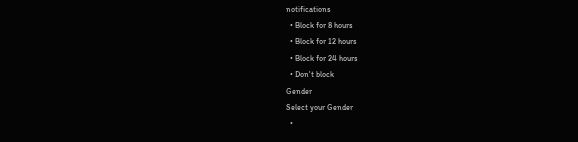notifications
  • Block for 8 hours
  • Block for 12 hours
  • Block for 24 hours
  • Don't block
Gender
Select your Gender
  •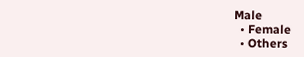Male
  • Female
  • Others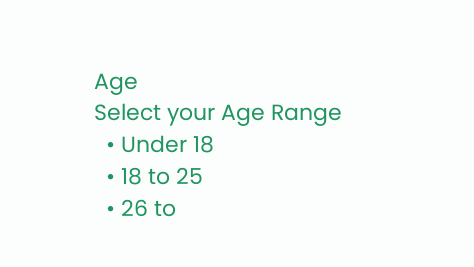Age
Select your Age Range
  • Under 18
  • 18 to 25
  • 26 to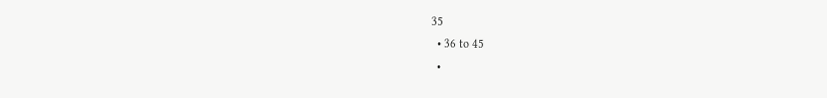35
  • 36 to 45
  •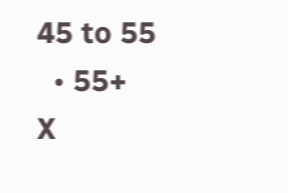45 to 55
  • 55+
X